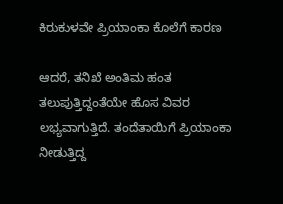ಕಿರುಕುಳವೇ ಪ್ರಿಯಾಂಕಾ ಕೊಲೆಗೆ ಕಾರಣ

ಆದರೆ, ತನಿಖೆ ಅಂತಿಮ ಹಂತ ತಲುಪುತ್ತಿದ್ದಂತೆಯೇ ಹೊಸ ವಿವರ ಲಭ್ಯವಾಗುತ್ತಿದೆ. ತಂದೆತಾಯಿಗೆ ಪ್ರಿಯಾಂಕಾ ನೀಡುತ್ತಿದ್ದ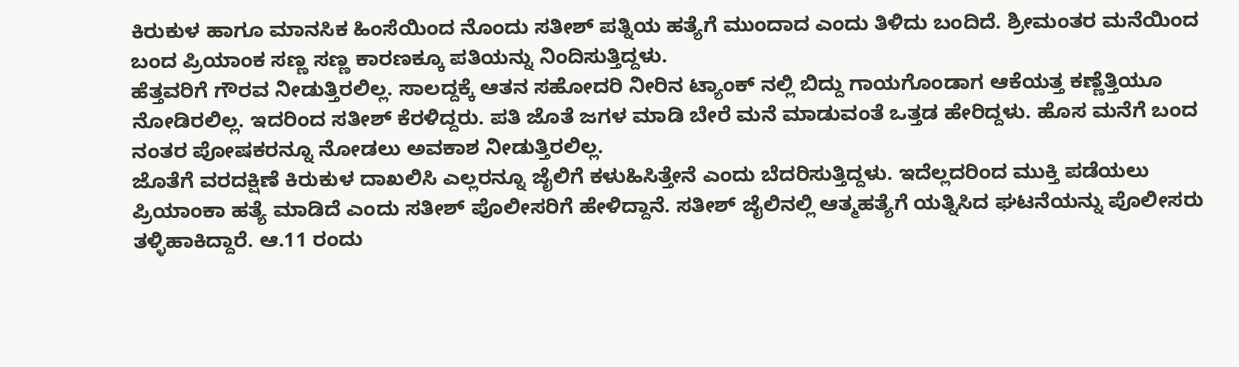ಕಿರುಕುಳ ಹಾಗೂ ಮಾನಸಿಕ ಹಿಂಸೆಯಿಂದ ನೊಂದು ಸತೀಶ್ ಪತ್ನಿಯ ಹತ್ಯೆಗೆ ಮುಂದಾದ ಎಂದು ತಿಳಿದು ಬಂದಿದೆ. ಶ್ರೀಮಂತರ ಮನೆಯಿಂದ ಬಂದ ಪ್ರಿಯಾಂಕ ಸಣ್ಣ ಸಣ್ಣ ಕಾರಣಕ್ಕೂ ಪತಿಯನ್ನು ನಿಂದಿಸುತ್ತಿದ್ದಳು.
ಹೆತ್ತವರಿಗೆ ಗೌರವ ನೀಡುತ್ತಿರಲಿಲ್ಲ. ಸಾಲದ್ದಕ್ಕೆ ಆತನ ಸಹೋದರಿ ನೀರಿನ ಟ್ಯಾಂಕ್ ನಲ್ಲಿ ಬಿದ್ದು ಗಾಯಗೊಂಡಾಗ ಆಕೆಯತ್ತ ಕಣ್ಣೆತ್ತಿಯೂ ನೋಡಿರಲಿಲ್ಲ. ಇದರಿಂದ ಸತೀಶ್ ಕೆರಳಿದ್ದರು. ಪತಿ ಜೊತೆ ಜಗಳ ಮಾಡಿ ಬೇರೆ ಮನೆ ಮಾಡುವಂತೆ ಒತ್ತಡ ಹೇರಿದ್ದಳು. ಹೊಸ ಮನೆಗೆ ಬಂದ ನಂತರ ಪೋಷಕರನ್ನೂ ನೋಡಲು ಅವಕಾಶ ನೀಡುತ್ತಿರಲಿಲ್ಲ.
ಜೊತೆಗೆ ವರದಕ್ಷಿಣೆ ಕಿರುಕುಳ ದಾಖಲಿಸಿ ಎಲ್ಲರನ್ನೂ ಜೈಲಿಗೆ ಕಳುಹಿಸಿತ್ತೇನೆ ಎಂದು ಬೆದರಿಸುತ್ತಿದ್ದಳು. ಇದೆಲ್ಲದರಿಂದ ಮುಕ್ತಿ ಪಡೆಯಲು ಪ್ರಿಯಾಂಕಾ ಹತ್ಯೆ ಮಾಡಿದೆ ಎಂದು ಸತೀಶ್ ಪೊಲೀಸರಿಗೆ ಹೇಳಿದ್ದಾನೆ. ಸತೀಶ್ ಜೈಲಿನಲ್ಲಿ ಆತ್ಮಹತ್ಯೆಗೆ ಯತ್ನಿಸಿದ ಘಟನೆಯನ್ನು ಪೊಲೀಸರು ತಳ್ಳಿಹಾಕಿದ್ದಾರೆ. ಆ.11 ರಂದು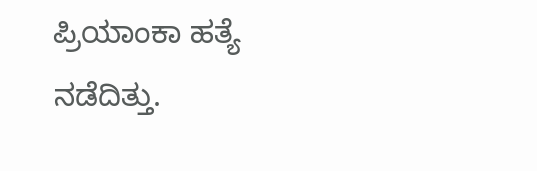ಪ್ರಿಯಾಂಕಾ ಹತ್ಯೆ ನಡೆದಿತ್ತು.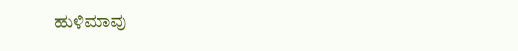ಹುಳಿಮಾವು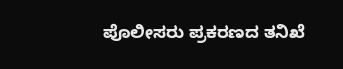ಪೊಲೀಸರು ಪ್ರಕರಣದ ತನಿಖೆ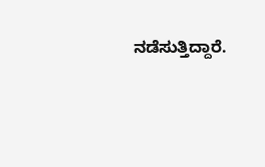ನಡೆಸುತ್ತಿದ್ದಾರೆ.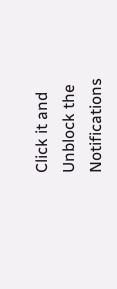Click it and Unblock the Notifications